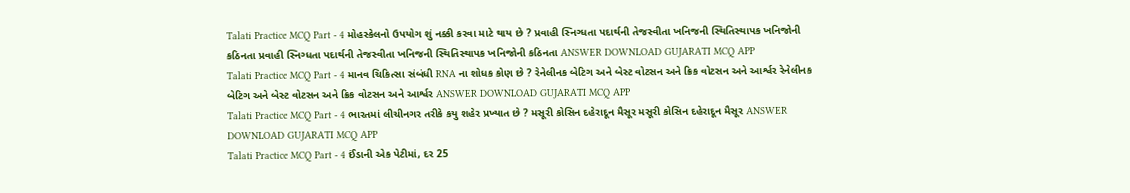Talati Practice MCQ Part - 4 મોહસ્કેલનો ઉપયોગ શું નક્કી કરવા માટે થાય છે ? પ્રવાહી સ્નિગ્ધતા પદાર્થની તેજસ્વીતા ખનિજની સ્થિતિસ્થાપક ખનિજોની કઠિનતા પ્રવાહી સ્નિગ્ધતા પદાર્થની તેજસ્વીતા ખનિજની સ્થિતિસ્થાપક ખનિજોની કઠિનતા ANSWER DOWNLOAD GUJARATI MCQ APP
Talati Practice MCQ Part - 4 માનવ ચિકિત્સા સંબંધી RNA ના શોધક કોણ છે ? રેનેલીનક બેટિગ અને બેસ્ટ વોટસન અને ક્રિક વોટસન અને આર્શ્વર રેનેલીનક બેટિગ અને બેસ્ટ વોટસન અને ક્રિક વોટસન અને આર્શ્વર ANSWER DOWNLOAD GUJARATI MCQ APP
Talati Practice MCQ Part - 4 ભારતમાં લીચીનગર તરીકે કયુ શહેર પ્રખ્યાત છે ? મસૂરી કોસિન દહેરાદૂન મૈસૂર મસૂરી કોસિન દહેરાદૂન મૈસૂર ANSWER DOWNLOAD GUJARATI MCQ APP
Talati Practice MCQ Part - 4 ઈંડાની એક પેટીમાં, દર 25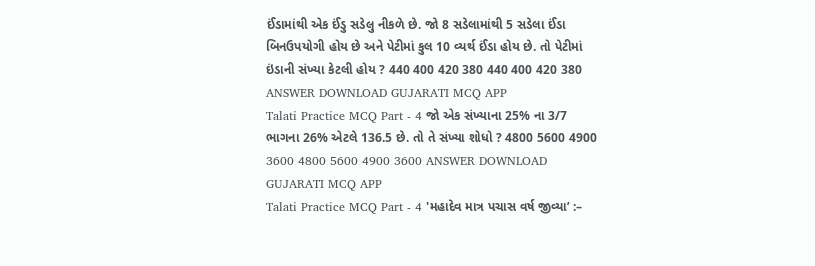ઈંડામાંથી એક ઈંડુ સડેલુ નીકળે છે. જો 8 સડેલામાંથી 5 સડેલા ઈંડા બિનઉપયોગી હોય છે અને પેટીમાં કુલ 10 વ્યર્થ ઈંડા હોય છે. તો પેટીમાં ઇંડાની સંખ્યા કેટલી હોય ? 440 400 420 380 440 400 420 380 ANSWER DOWNLOAD GUJARATI MCQ APP
Talati Practice MCQ Part - 4 જો એક સંખ્યાના 25% ના 3/7 ભાગના 26% એટલે 136.5 છે. તો તે સંખ્યા શોધો ? 4800 5600 4900 3600 4800 5600 4900 3600 ANSWER DOWNLOAD GUJARATI MCQ APP
Talati Practice MCQ Part - 4 'મહાદેવ માત્ર પચાસ વર્ષ જીવ્યા’ :–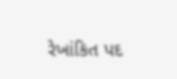રેખાંકિત પદ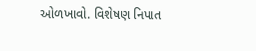ઓળખાવો. વિશેષણ નિપાત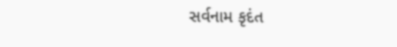સર્વનામ કૃદંત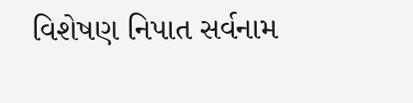વિશેષણ નિપાત સર્વનામ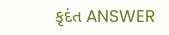કૃદંત ANSWER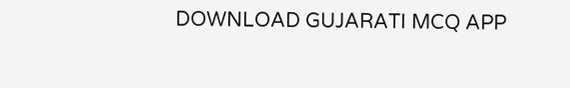DOWNLOAD GUJARATI MCQ APP